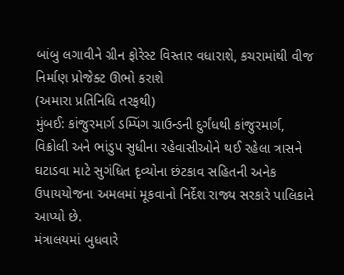બાંબુ લગાવીને ગ્રીન ફોરેસ્ટ વિસ્તાર વધારાશે, કચરામાંથી વીજ નિર્માણ પ્રોજેક્ટ ઊભો કરાશે
(અમારા પ્રતિનિધિ તરફથી)
મુંબઈ: કાંજુરમાર્ગ ડમ્પિંગ ગ્રાઉન્ડની દુર્ગંધથી કાંજુરમાર્ગ, વિક્રોલી અને ભાંડુપ સુધીના રહેવાસીઓને થઈ રહેલા ત્રાસને ઘટાડવા માટે સુગંધિત દૃવ્યોના છંટકાવ સહિતની અનેક ઉપાયયોજના અમલમાં મૂકવાનો નિર્દેશ રાજ્ય સરકારે પાલિકાને આપ્યો છે.
મંત્રાલયમાં બુધવારે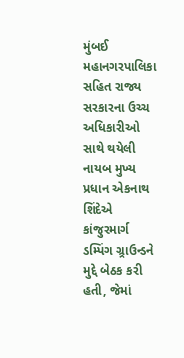મુંબઈ મહાનગરપાલિકા સહિત રાજ્ય સરકારના ઉચ્ચ અધિકારીઓ સાથે થયેલી નાયબ મુખ્ય પ્રધાન એકનાથ શિંદેએ કાંજુરમાર્ગ ડમ્પિંગ ગ્ર્રાઉન્ડને મુદ્દે બેઠક કરી હતી, જેમાં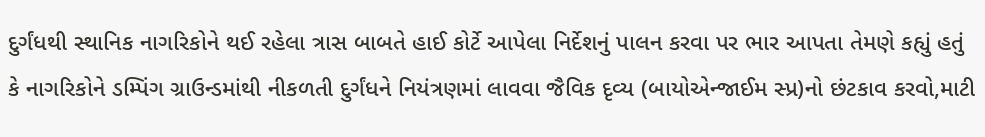દુર્ગંધથી સ્થાનિક નાગરિકોને થઈ રહેલા ત્રાસ બાબતે હાઈ કોર્ટે આપેલા નિર્દેશનું પાલન કરવા પર ભાર આપતા તેમણે કહ્યું હતું કે નાગરિકોને ડમ્પિંગ ગ્રાઉન્ડમાંથી નીકળતી દુર્ગંધને નિયંત્રણમાં લાવવા જૈવિક દૃવ્ય (બાયોએન્જાઈમ સ્પ્ર)નો છંટકાવ કરવો,માટી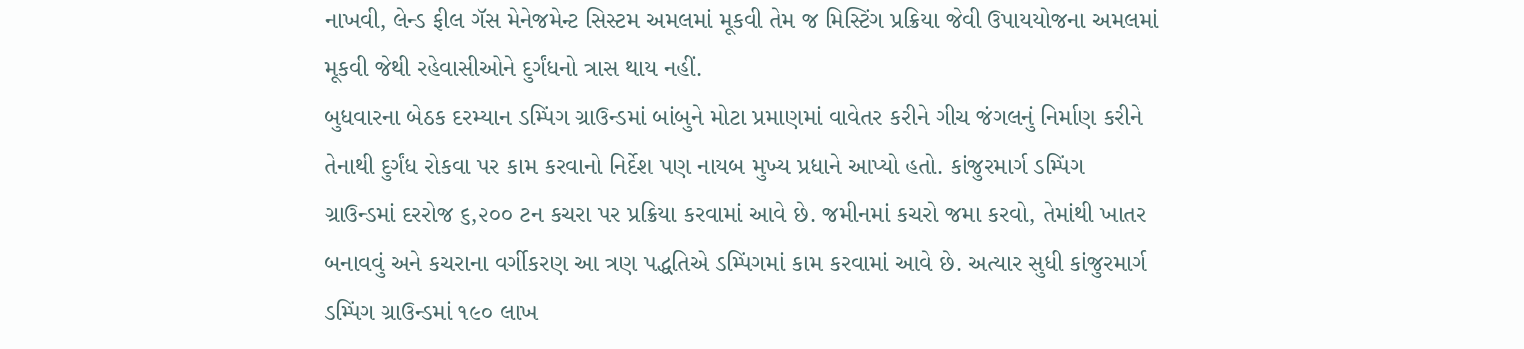નાખવી, લેન્ડ ફીલ ગૅસ મેનેજમેન્ટ સિસ્ટમ અમલમાં મૂકવી તેમ જ મિસ્ટિંગ પ્રક્રિયા જેવી ઉપાયયોજના અમલમાં મૂકવી જેથી રહેવાસીઓને દુર્ગંધનો ત્રાસ થાય નહીં.
બુધવારના બેઠક દરમ્યાન ડમ્પિંગ ગ્રાઉન્ડમાં બાંબુને મોટા પ્રમાણમાં વાવેતર કરીને ગીચ જંગલનું નિર્માણ કરીને તેનાથી દુર્ગંધ રોકવા પર કામ કરવાનો નિર્દેશ પણ નાયબ મુખ્ય પ્રધાને આપ્યો હતો. કાંજુરમાર્ગ ડમ્પિંગ ગ્રાઉન્ડમાં દરરોજ ૬,૨૦૦ ટન કચરા પર પ્રક્રિયા કરવામાં આવે છે. જમીનમાં કચરો જમા કરવો, તેમાંથી ખાતર બનાવવું અને કચરાના વર્ગીકરણ આ ત્રણ પદ્ધતિએ ડમ્પિંગમાં કામ કરવામાં આવે છે. અત્યાર સુધી કાંજુરમાર્ગ ડમ્પિંગ ગ્રાઉન્ડમાં ૧૯૦ લાખ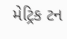મેટ્રિક ટન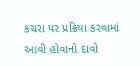કચરા પર પ્રક્રિયા કરવામાં આવી હોવાનો દાવો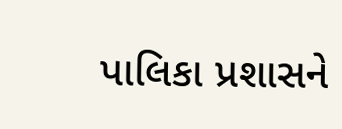પાલિકા પ્રશાસને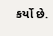કર્યો છે.